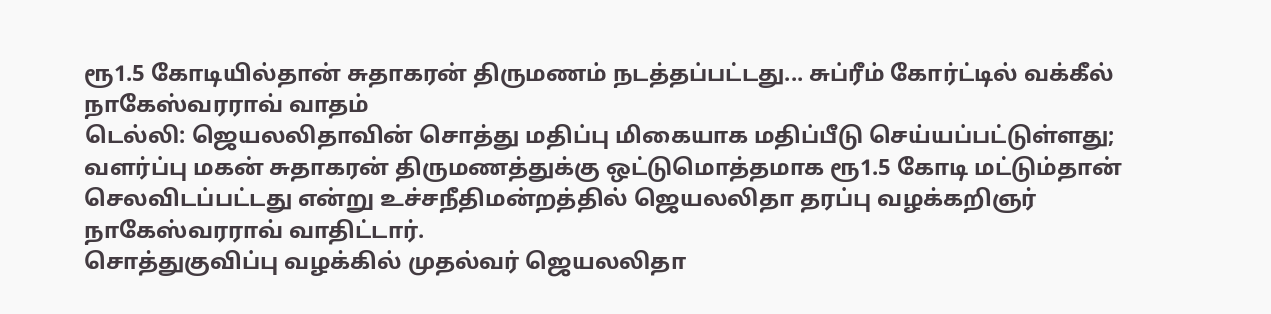ரூ1.5 கோடியில்தான் சுதாகரன் திருமணம் நடத்தப்பட்டது... சுப்ரீம் கோர்ட்டில் வக்கீல் நாகேஸ்வரராவ் வாதம்
டெல்லி: ஜெயலலிதாவின் சொத்து மதிப்பு மிகையாக மதிப்பீடு செய்யப்பட்டுள்ளது; வளர்ப்பு மகன் சுதாகரன் திருமணத்துக்கு ஒட்டுமொத்தமாக ரூ1.5 கோடி மட்டும்தான் செலவிடப்பட்டது என்று உச்சநீதிமன்றத்தில் ஜெயலலிதா தரப்பு வழக்கறிஞர் நாகேஸ்வரராவ் வாதிட்டார்.
சொத்துகுவிப்பு வழக்கில் முதல்வர் ஜெயலலிதா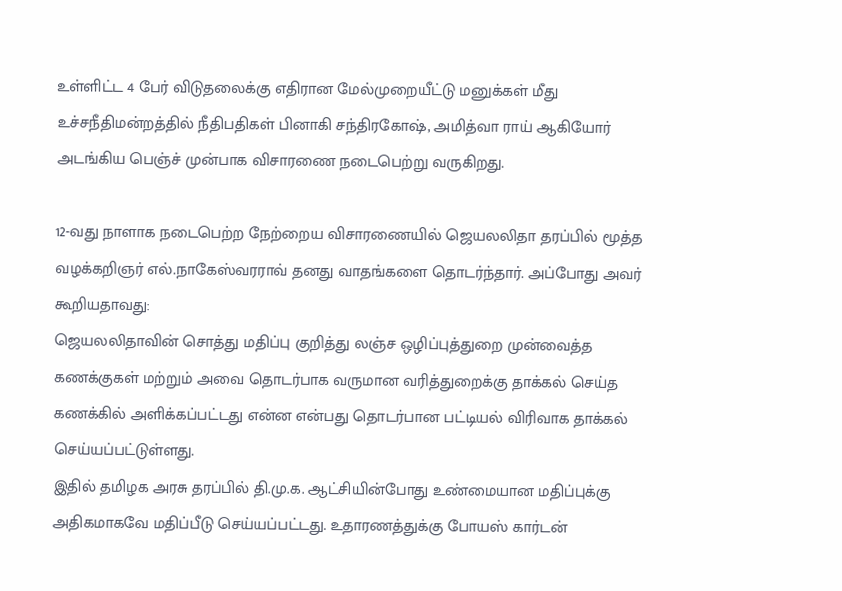உள்ளிட்ட 4 பேர் விடுதலைக்கு எதிரான மேல்முறையீட்டு மனுக்கள் மீது உச்சநீதிமன்றத்தில் நீதிபதிகள் பினாகி சந்திரகோஷ், அமித்வா ராய் ஆகியோர் அடங்கிய பெஞ்ச் முன்பாக விசாரணை நடைபெற்று வருகிறது.

12-வது நாளாக நடைபெற்ற நேற்றைய விசாரணையில் ஜெயலலிதா தரப்பில் மூத்த வழக்கறிஞர் எல்.நாகேஸ்வரராவ் தனது வாதங்களை தொடர்ந்தார். அப்போது அவர் கூறியதாவது:
ஜெயலலிதாவின் சொத்து மதிப்பு குறித்து லஞ்ச ஒழிப்புத்துறை முன்வைத்த கணக்குகள் மற்றும் அவை தொடர்பாக வருமான வரித்துறைக்கு தாக்கல் செய்த கணக்கில் அளிக்கப்பட்டது என்ன என்பது தொடர்பான பட்டியல் விரிவாக தாக்கல் செய்யப்பட்டுள்ளது.
இதில் தமிழக அரசு தரப்பில் தி.மு.க. ஆட்சியின்போது உண்மையான மதிப்புக்கு அதிகமாகவே மதிப்பீடு செய்யப்பட்டது. உதாரணத்துக்கு போயஸ் கார்டன்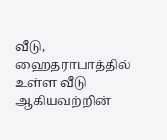வீடு, ஹைதராபாத்தில் உள்ள வீடு ஆகியவற்றின்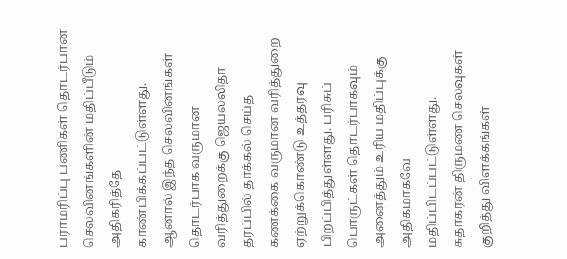பராமரிப்பு பணிகள் தொடர்பான செலவினங்களின் மதிப்பீடும் அதிகரித்தே காண்பிக்கப்பட்டுள்ளது.
ஆனால் இந்த செலவினங்கள் தொடர்பாக வருமான வரித்துறைக்கு ஜெயலலிதா தரப்பில் தாக்கல் செய்த கணக்கை வருமான வரித்துறை ஏற்றுக்கொண்டு உத்தரவு பிறப்பித்துள்ளது. பரிசுப் பொருட்கள் தொடர்பாகவும் அனைத்தும் உரிய மதிப்புக்கு அதிகமாகவே மதிப்பிடப்பட்டுள்ளது.
சுதாகரன் திருமண செலவுகள் குறித்து விளக்கங்கள்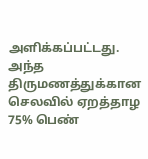அளிக்கப்பட்டது. அந்த திருமணத்துக்கான செலவில் ஏறத்தாழ 75% பெண்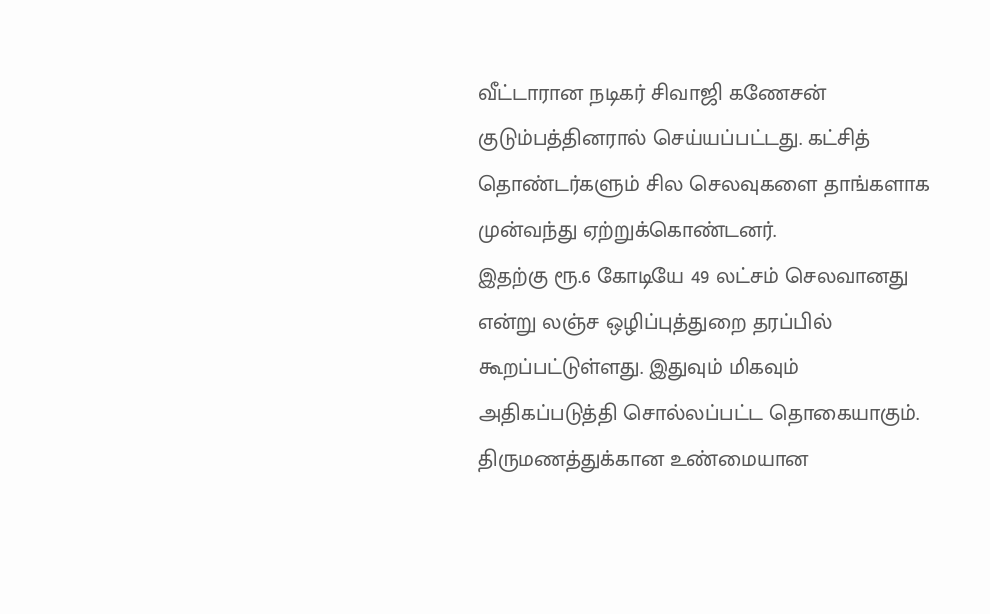வீட்டாரான நடிகர் சிவாஜி கணேசன் குடும்பத்தினரால் செய்யப்பட்டது. கட்சித் தொண்டர்களும் சில செலவுகளை தாங்களாக முன்வந்து ஏற்றுக்கொண்டனர்.
இதற்கு ரூ.6 கோடியே 49 லட்சம் செலவானது என்று லஞ்ச ஒழிப்புத்துறை தரப்பில் கூறப்பட்டுள்ளது. இதுவும் மிகவும் அதிகப்படுத்தி சொல்லப்பட்ட தொகையாகும். திருமணத்துக்கான உண்மையான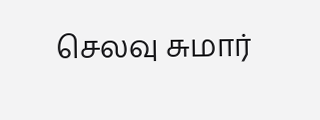செலவு சுமார்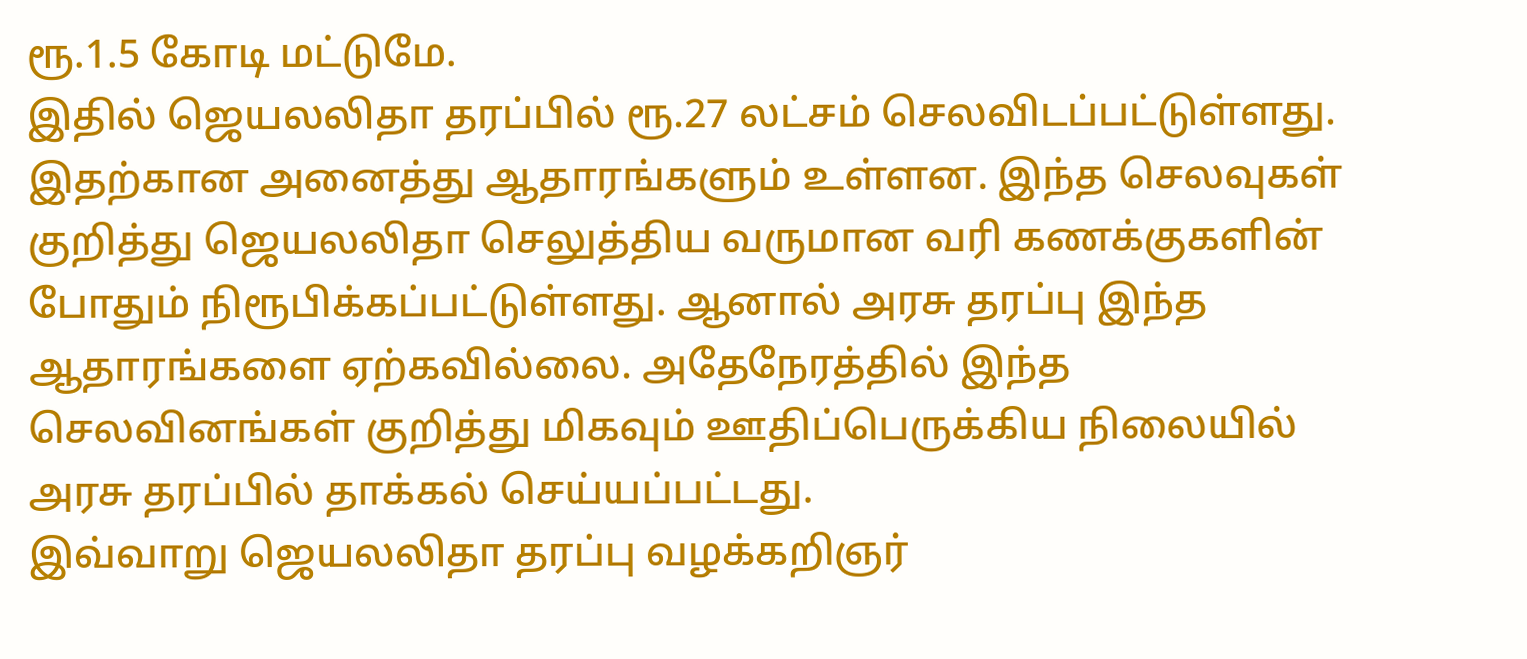ரூ.1.5 கோடி மட்டுமே.
இதில் ஜெயலலிதா தரப்பில் ரூ.27 லட்சம் செலவிடப்பட்டுள்ளது. இதற்கான அனைத்து ஆதாரங்களும் உள்ளன. இந்த செலவுகள் குறித்து ஜெயலலிதா செலுத்திய வருமான வரி கணக்குகளின் போதும் நிரூபிக்கப்பட்டுள்ளது. ஆனால் அரசு தரப்பு இந்த ஆதாரங்களை ஏற்கவில்லை. அதேநேரத்தில் இந்த செலவினங்கள் குறித்து மிகவும் ஊதிப்பெருக்கிய நிலையில் அரசு தரப்பில் தாக்கல் செய்யப்பட்டது.
இவ்வாறு ஜெயலலிதா தரப்பு வழக்கறிஞர்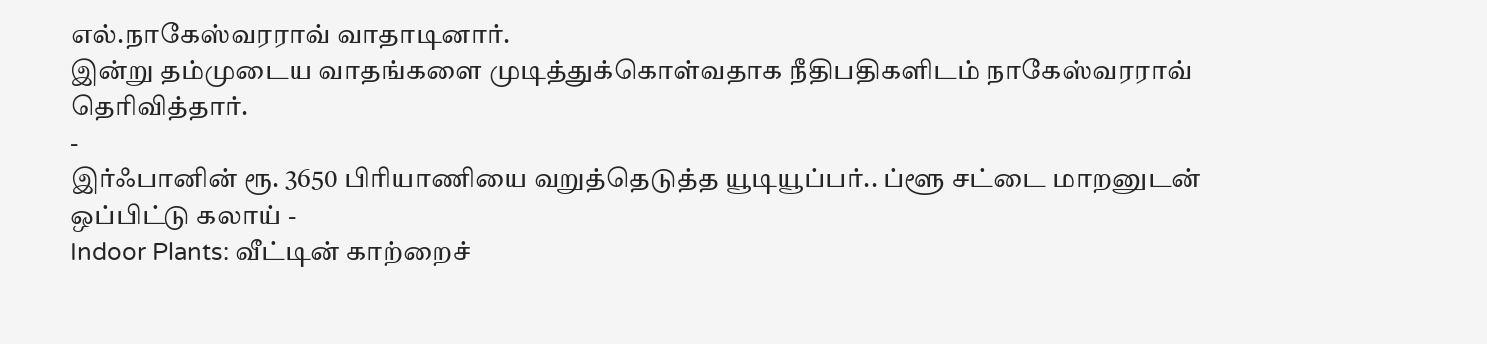எல்.நாகேஸ்வரராவ் வாதாடினார்.
இன்று தம்முடைய வாதங்களை முடித்துக்கொள்வதாக நீதிபதிகளிடம் நாகேஸ்வரராவ் தெரிவித்தார்.
-
இர்ஃபானின் ரூ. 3650 பிரியாணியை வறுத்தெடுத்த யூடியூப்பர்.. ப்ளூ சட்டை மாறனுடன் ஒப்பிட்டு கலாய் -
Indoor Plants: வீட்டின் காற்றைச்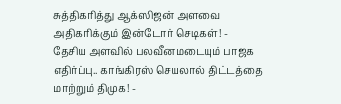சுத்திகரித்து ஆக்ஸிஜன் அளவை அதிகரிக்கும் இன்டோர் செடிகள்! -
தேசிய அளவில் பலவீனமடையும் பாஜக எதிர்ப்பு.. காங்கிரஸ் செயலால் திட்டத்தை மாற்றும் திமுக! -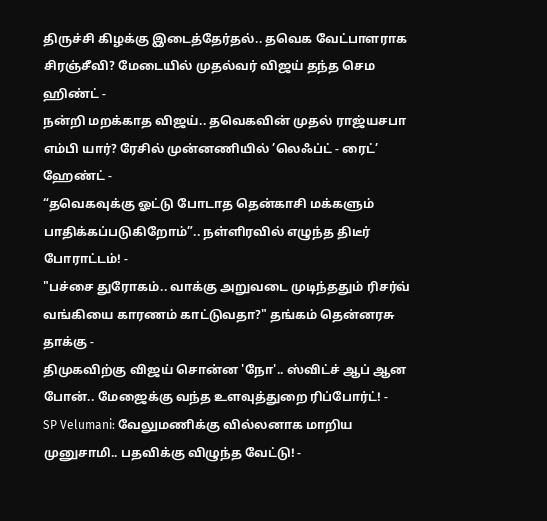திருச்சி கிழக்கு இடைத்தேர்தல்.. தவெக வேட்பாளராக சிரஞ்சீவி? மேடையில் முதல்வர் விஜய் தந்த செம ஹிண்ட் -
நன்றி மறக்காத விஜய்.. தவெகவின் முதல் ராஜ்யசபா எம்பி யார்? ரேசில் முன்னணியில் ’லெஃப்ட் - ரைட்’ ஹேண்ட் -
“தவெகவுக்கு ஓட்டு போடாத தென்காசி மக்களும் பாதிக்கப்படுகிறோம்”.. நள்ளிரவில் எழுந்த திடீர் போராட்டம்! -
"பச்சை துரோகம்.. வாக்கு அறுவடை முடிந்ததும் ரிசர்வ் வங்கியை காரணம் காட்டுவதா?" தங்கம் தென்னரசு தாக்கு -
திமுகவிற்கு விஜய் சொன்ன 'நோ'.. ஸ்விட்ச் ஆப் ஆன போன்.. மேஜைக்கு வந்த உளவுத்துறை ரிப்போர்ட்! -
SP Velumani: வேலுமணிக்கு வில்லனாக மாறிய முனுசாமி.. பதவிக்கு விழுந்த வேட்டு! -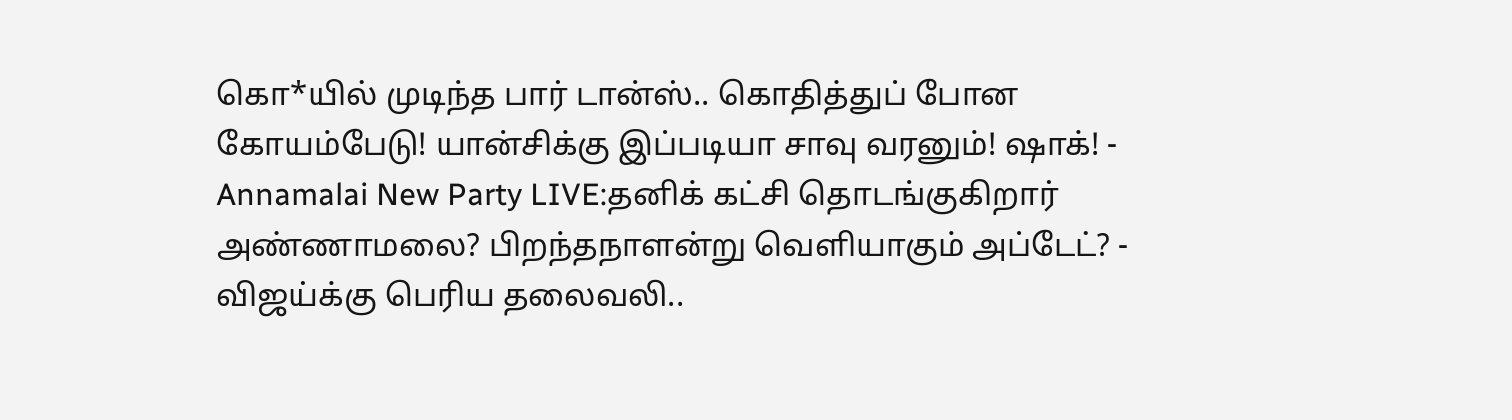கொ*யில் முடிந்த பார் டான்ஸ்.. கொதித்துப் போன கோயம்பேடு! யான்சிக்கு இப்படியா சாவு வரனும்! ஷாக்! -
Annamalai New Party LIVE:தனிக் கட்சி தொடங்குகிறார் அண்ணாமலை? பிறந்தநாளன்று வெளியாகும் அப்டேட்? -
விஜய்க்கு பெரிய தலைவலி..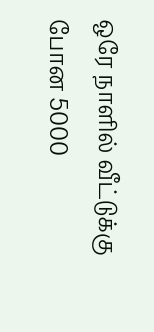ஒரே நாளில் வீட்டுக்கு போன 5000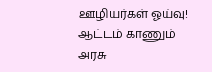ஊழியர்கள் ஓய்வு! ஆட்டம் காணும் அரசு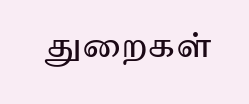துறைகள்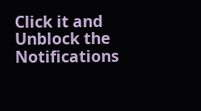Click it and Unblock the Notifications